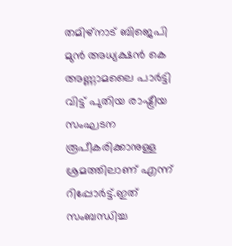തമിഴ്‌നാട് ബിജെപി മുന്‍ അധ്യക്ഷന്‍ കെ അണ്ണാമലൈ പാര്‍ട്ടി വിട്ട് പുതിയ രാഷ്ട്രീയ സംഘടന രൂപീകരിക്കാനുള്ള ശ്രമത്തിലാണ് എന്ന് റിപ്പോര്‍ട്ട്.ഇത് സംബന്ധിച്ച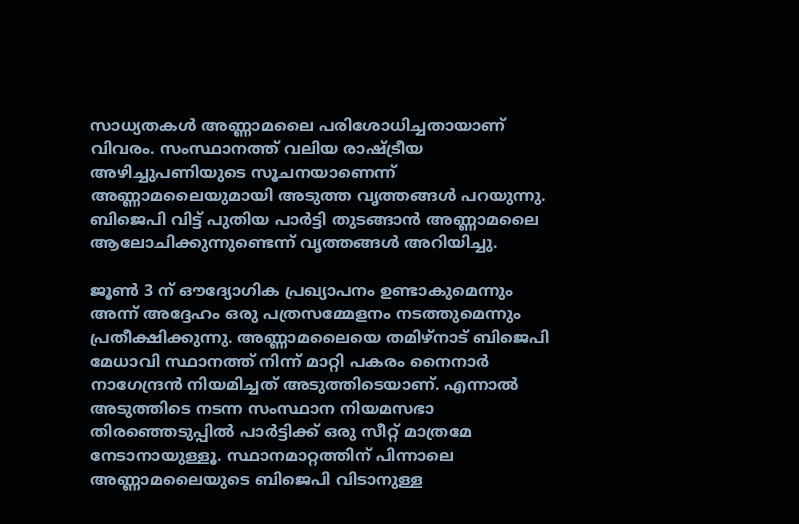സാധ്യതകള്‍ അണ്ണാമലൈ പരിശോധിച്ചതായാണ് വിവരം. സംസ്ഥാനത്ത് വലിയ രാഷ്ട്രീയ അഴിച്ചുപണിയുടെ സൂചനയാണെന്ന് അണ്ണാമലൈയുമായി അടുത്ത വൃത്തങ്ങള്‍ പറയുന്നു. ബിജെപി വിട്ട് പുതിയ പാര്‍ട്ടി തുടങ്ങാന്‍ അണ്ണാമലൈ ആലോചിക്കുന്നുണ്ടെന്ന് വൃത്തങ്ങള്‍ അറിയിച്ചു.

ജൂണ്‍ 3 ന് ഔദ്യോഗിക പ്രഖ്യാപനം ഉണ്ടാകുമെന്നും അന്ന് അദ്ദേഹം ഒരു പത്രസമ്മേളനം നടത്തുമെന്നും പ്രതീക്ഷിക്കുന്നു. അണ്ണാമലൈയെ തമിഴ്‌നാട് ബിജെപി മേധാവി സ്ഥാനത്ത് നിന്ന് മാറ്റി പകരം നൈനാര്‍ നാഗേന്ദ്രന്‍ നിയമിച്ചത് അടുത്തിടെയാണ്. എന്നാല്‍ അടുത്തിടെ നടന്ന സംസ്ഥാന നിയമസഭാ തിരഞ്ഞെടുപ്പില്‍ പാര്‍ട്ടിക്ക് ഒരു സീറ്റ് മാത്രമേ നേടാനായുള്ളൂ. സ്ഥാനമാറ്റത്തിന് പിന്നാലെ അണ്ണാമലൈയുടെ ബിജെപി വിടാനുള്ള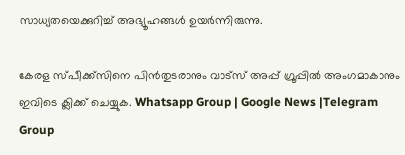സാധ്യതയെക്കുറിച്ച്‌ അഭ്യൂഹങ്ങള്‍ ഉയര്‍ന്നിരുന്നു.

കേരള സ്പീക്ക്സിനെ പിൻതുടരാനും വാട്സ് അപ്പ് ഗ്രൂപ്പിൽ അംഗമാകാനും ഇവിടെ ക്ലിക്ക് ചെയ്യുക. Whatsapp Group | Google News |Telegram Group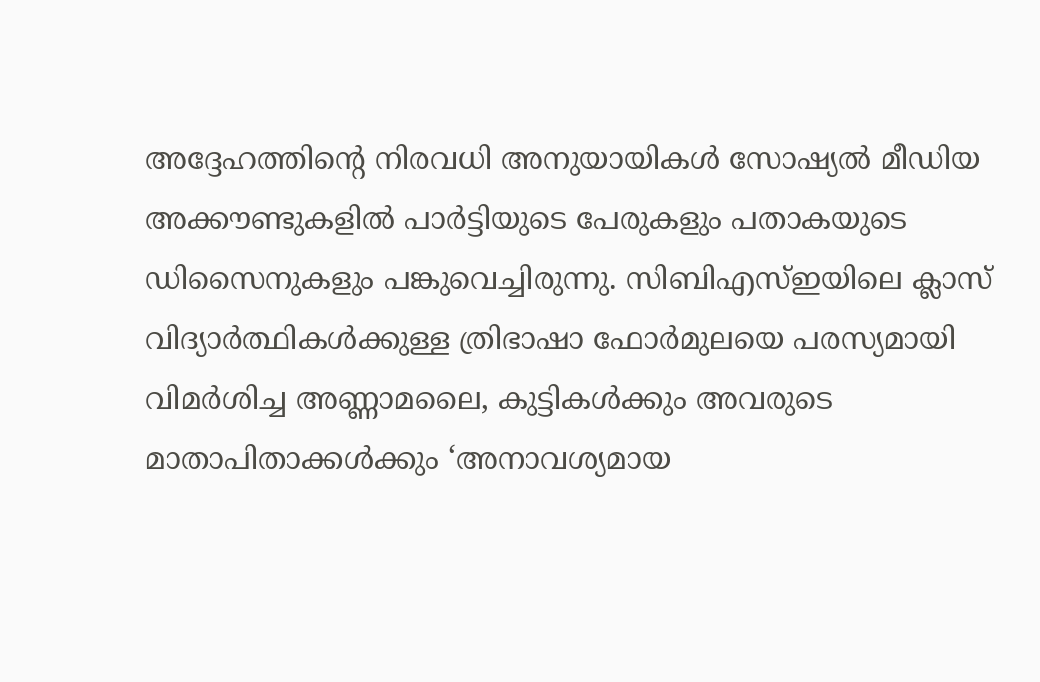അദ്ദേഹത്തിന്റെ നിരവധി അനുയായികള്‍ സോഷ്യല്‍ മീഡിയ അക്കൗണ്ടുകളില്‍ പാര്‍ട്ടിയുടെ പേരുകളും പതാകയുടെ ഡിസൈനുകളും പങ്കുവെച്ചിരുന്നു. സിബിഎസ്‌ഇയിലെ ക്ലാസ് വിദ്യാര്‍ത്ഥികള്‍ക്കുള്ള ത്രിഭാഷാ ഫോര്‍മുലയെ പരസ്യമായി വിമര്‍ശിച്ച അണ്ണാമലൈ, കുട്ടികള്‍ക്കും അവരുടെ മാതാപിതാക്കള്‍ക്കും ‘അനാവശ്യമായ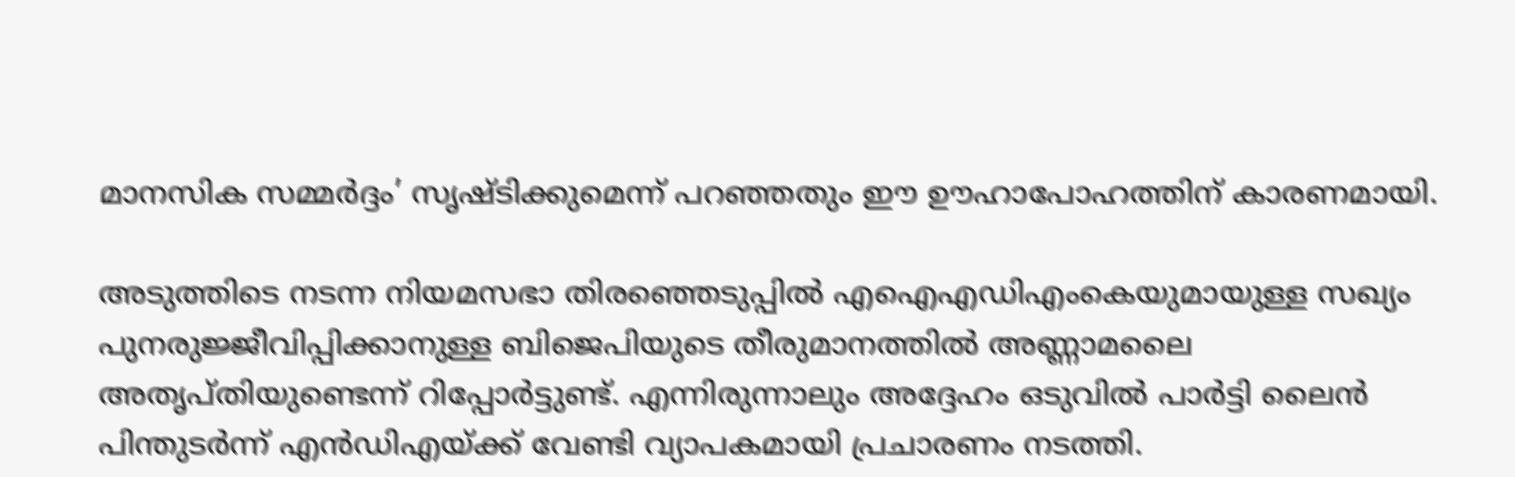മാനസിക സമ്മര്‍ദ്ദം’ സൃഷ്ടിക്കുമെന്ന് പറഞ്ഞതും ഈ ഊഹാപോഹത്തിന് കാരണമായി.

അടുത്തിടെ നടന്ന നിയമസഭാ തിരഞ്ഞെടുപ്പില്‍ എഐഎഡിഎംകെയുമായുള്ള സഖ്യം പുനരുജ്ജീവിപ്പിക്കാനുള്ള ബിജെപിയുടെ തീരുമാനത്തില്‍ അണ്ണാമലൈ അതൃപ്തിയുണ്ടെന്ന് റിപ്പോര്‍ട്ടുണ്ട്. എന്നിരുന്നാലും അദ്ദേഹം ഒടുവില്‍ പാര്‍ട്ടി ലൈന്‍ പിന്തുടര്‍ന്ന് എന്‍ഡിഎയ്ക്ക് വേണ്ടി വ്യാപകമായി പ്രചാരണം നടത്തി.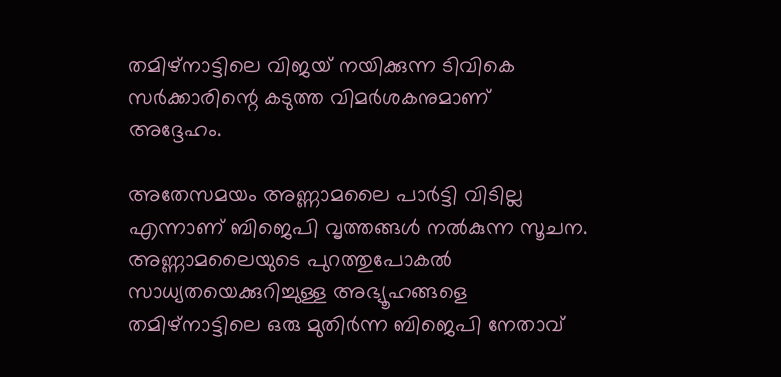തമിഴ്നാട്ടിലെ വിജയ് നയിക്കുന്ന ടിവികെ സര്‍ക്കാരിന്റെ കടുത്ത വിമര്‍ശകനുമാണ് അദ്ദേഹം.

അതേസമയം അണ്ണാമലൈ പാര്‍ട്ടി വിടില്ല എന്നാണ് ബിജെപി വൃത്തങ്ങള്‍ നല്‍കുന്ന സൂചന. അണ്ണാമലൈയുടെ പുറത്തുപോകല്‍ സാധ്യതയെക്കുറിച്ചുള്ള അഭ്യൂഹങ്ങളെ തമിഴ്നാട്ടിലെ ഒരു മുതിര്‍ന്ന ബിജെപി നേതാവ്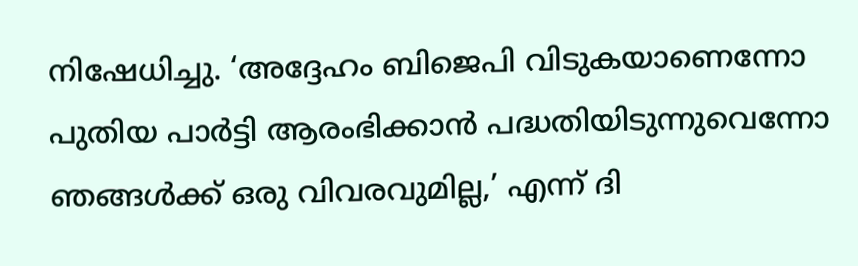നിഷേധിച്ചു. ‘അദ്ദേഹം ബിജെപി വിടുകയാണെന്നോ പുതിയ പാര്‍ട്ടി ആരംഭിക്കാന്‍ പദ്ധതിയിടുന്നുവെന്നോ ഞങ്ങള്‍ക്ക് ഒരു വിവരവുമില്ല,’ എന്ന് ദി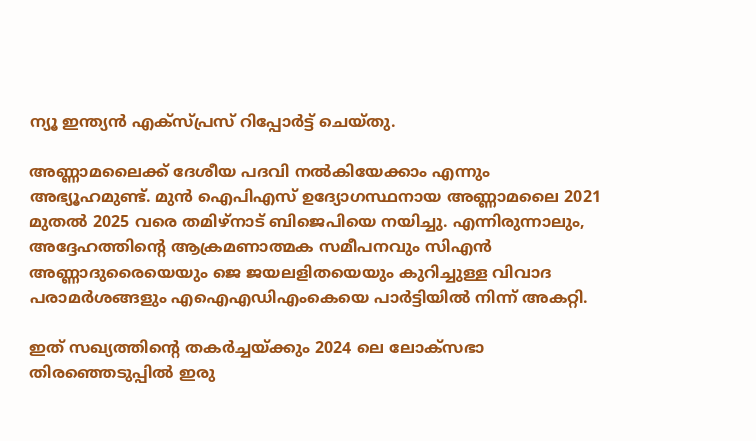ന്യൂ ഇന്ത്യന്‍ എക്‌സ്പ്രസ് റിപ്പോര്‍ട്ട് ചെയ്തു.

അണ്ണാമലൈക്ക് ദേശീയ പദവി നല്‍കിയേക്കാം എന്നും അഭ്യൂഹമുണ്ട്. മുന്‍ ഐപിഎസ് ഉദ്യോഗസ്ഥനായ അണ്ണാമലൈ 2021 മുതല്‍ 2025 വരെ തമിഴ്നാട് ബിജെപിയെ നയിച്ചു. എന്നിരുന്നാലും, അദ്ദേഹത്തിന്റെ ആക്രമണാത്മക സമീപനവും സിഎന്‍ അണ്ണാദുരൈയെയും ജെ ജയലളിതയെയും കുറിച്ചുള്ള വിവാദ പരാമര്‍ശങ്ങളും എഐഎഡിഎംകെയെ പാര്‍ട്ടിയില്‍ നിന്ന് അകറ്റി.

ഇത് സഖ്യത്തിന്റെ തകര്‍ച്ചയ്ക്കും 2024 ലെ ലോക്സഭാ തിരഞ്ഞെടുപ്പില്‍ ഇരു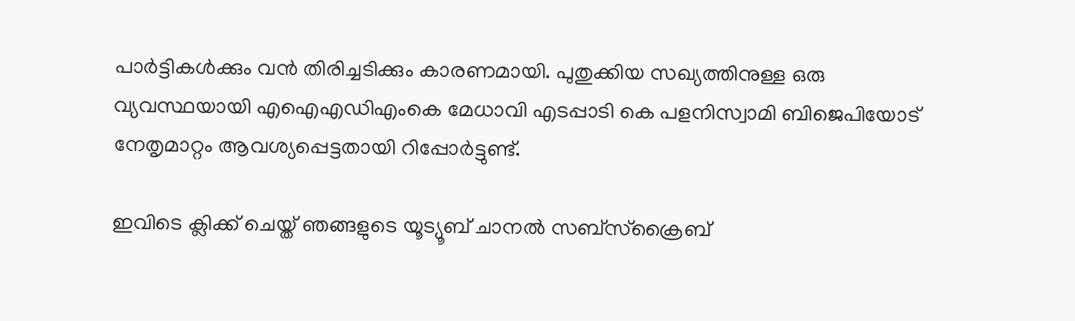പാര്‍ട്ടികള്‍ക്കും വന്‍ തിരിച്ചടിക്കും കാരണമായി. പുതുക്കിയ സഖ്യത്തിനുള്ള ഒരു വ്യവസ്ഥയായി എഐഎഡിഎംകെ മേധാവി എടപ്പാടി കെ പളനിസ്വാമി ബിജെപിയോട് നേതൃമാറ്റം ആവശ്യപ്പെട്ടതായി റിപ്പോര്‍ട്ടുണ്ട്.

ഇവിടെ ക്ലിക്ക് ചെയ്ത് ഞങ്ങളുടെ യൂട്യൂബ് ചാനൽ സബ്സ്ക്രൈബ്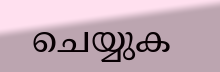ചെയ്യുക